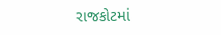રાજકોટમાં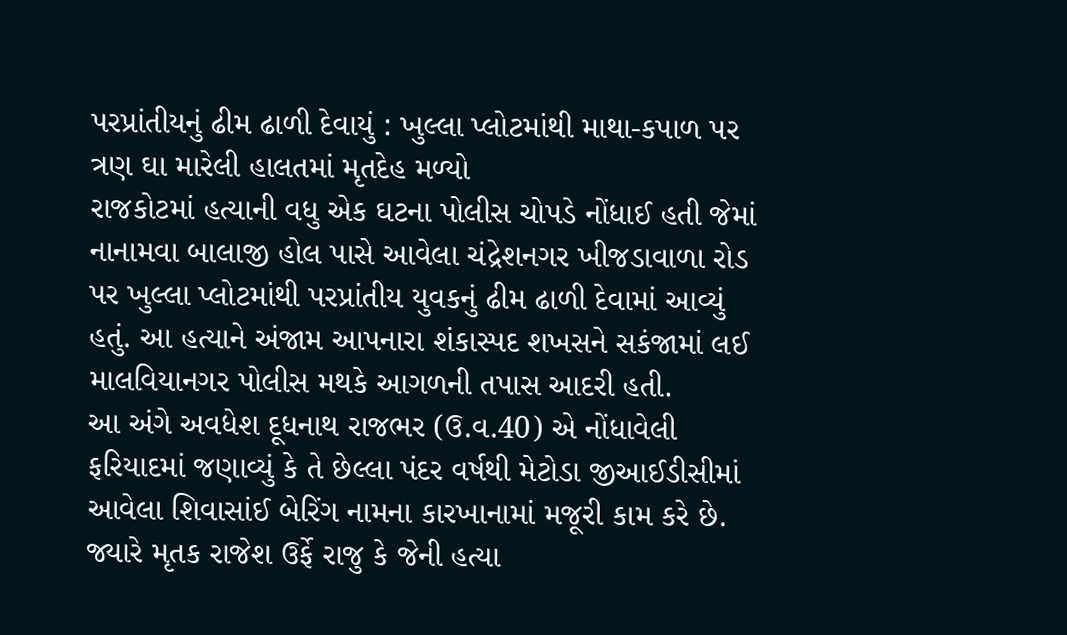પરપ્રાંતીયનું ઢીમ ઢાળી દેવાયું : ખુલ્લા પ્લોટમાંથી માથા-કપાળ પર ત્રણ ઘા મારેલી હાલતમાં મૃતદેહ મળ્યો
રાજકોટમાં હત્યાની વધુ એક ઘટના પોલીસ ચોપડે નોંધાઈ હતી જેમાં નાનામવા બાલાજી હોલ પાસે આવેલા ચંદ્રેશનગર ખીજડાવાળા રોડ પર ખુલ્લા પ્લોટમાંથી પરપ્રાંતીય યુવકનું ઢીમ ઢાળી દેવામાં આવ્યું હતું. આ હત્યાને અંજામ આપનારા શંકાસ્પદ શખસને સકંજામાં લઈ માલવિયાનગર પોલીસ મથકે આગળની તપાસ આદરી હતી.
આ અંગે અવધેશ દૂધનાથ રાજભર (ઉ.વ.40) એ નોંધાવેલી ફરિયાદમાં જણાવ્યું કે તે છેલ્લા પંદર વર્ષથી મેટોડા જીઆઈડીસીમાં આવેલા શિવાસાંઈ બેરિંગ નામના કારખાનામાં મજૂરી કામ કરે છે. જ્યારે મૃતક રાજેશ ઉર્ફે રાજુ કે જેની હત્યા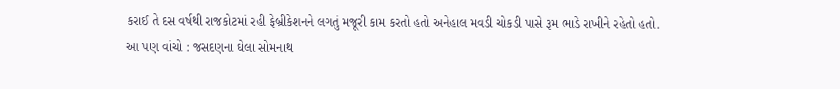કરાઈ તે દસ વર્ષથી રાજકોટમાં રહી ફેબ્રીકેશનને લગતું મજૂરી કામ કરતો હતો અનેહાલ મવડી ચોકડી પાસે રૂમ ભાડે રાખીને રહેતો હતો.
આ પણ વાંચો : જસદણના ઘેલા સોમનાથ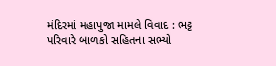મંદિરમાં મહાપુજા મામલે વિવાદ : ભટ્ટ પરિવારે બાળકો સહિતના સભ્યો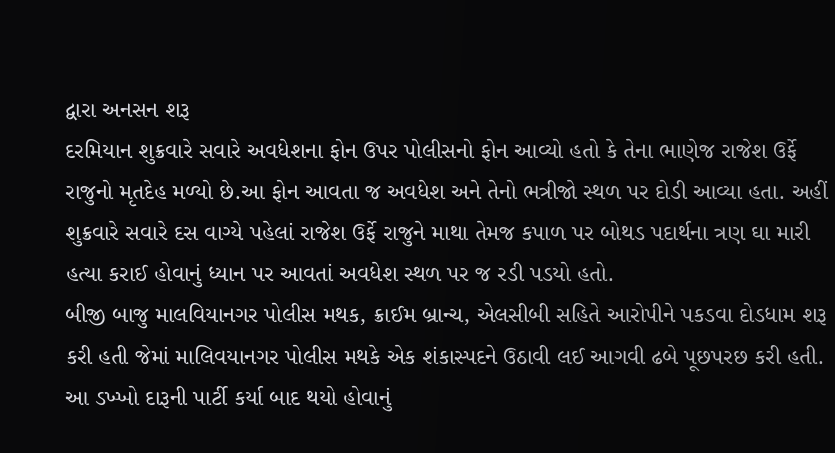દ્વારા અનસન શરૂ
દરમિયાન શુક્રવારે સવારે અવધેશના ફોન ઉપર પોલીસનો ફોન આવ્યો હતો કે તેના ભાણેજ રાજેશ ઉર્ફે રાજુનો મૃતદેહ મળ્યો છે.આ ફોન આવતા જ અવધેશ અને તેનો ભત્રીજો સ્થળ પર દોડી આવ્યા હતા. અહીં શુક્રવારે સવારે દસ વાગ્યે પહેલાં રાજેશ ઉર્ફે રાજુને માથા તેમજ કપાળ પર બોથડ પદાર્થના ત્રણ ઘા મારી હત્યા કરાઈ હોવાનું ધ્યાન પર આવતાં અવધેશ સ્થળ પર જ રડી પડયો હતો.
બીજી બાજુ માલવિયાનગર પોલીસ મથક, ક્રાઈમ બ્રાન્ચ, એલસીબી સહિતે આરોપીને પકડવા દોડધામ શરૂ કરી હતી જેમાં માલિવયાનગર પોલીસ મથકે એક શંકાસ્પદને ઉઠાવી લઈ આગવી ઢબે પૂછપરછ કરી હતી. આ ડખ્ખો દારૂની પાર્ટી કર્યા બાદ થયો હોવાનું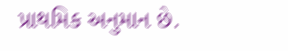પ્રાથમિક અનુમાન છે.